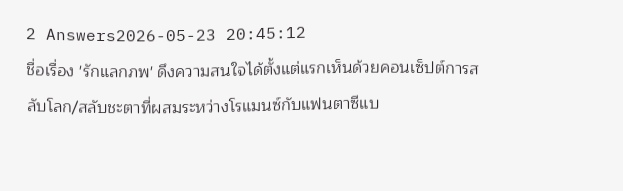2 Answers2026-05-23 20:45:12
ชื่อเรื่อง 'รักแลกภพ' ดึงความสนใจได้ตั้งแต่แรกเห็นด้วยคอนเซ็ปต์การสลับโลก/สลับชะตาที่ผสมระหว่างโรแมนซ์กับแฟนตาซีแบ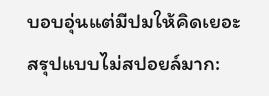บอบอุ่นแต่มีปมให้คิดเยอะ
สรุปแบบไม่สปอยล์มาก: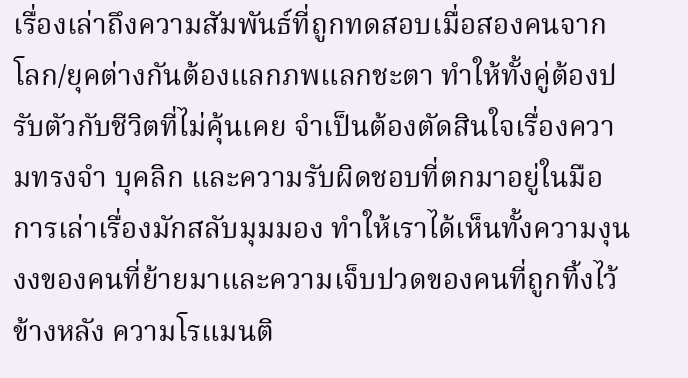เรื่องเล่าถึงความสัมพันธ์ที่ถูกทดสอบเมื่อสองคนจากโลก/ยุคต่างกันต้องแลกภพแลกชะตา ทำให้ทั้งคู่ต้องปรับตัวกับชีวิตที่ไม่คุ้นเคย จำเป็นต้องตัดสินใจเรื่องความทรงจำ บุคลิก และความรับผิดชอบที่ตกมาอยู่ในมือ การเล่าเรื่องมักสลับมุมมอง ทำให้เราได้เห็นทั้งความงุนงงของคนที่ย้ายมาและความเจ็บปวดของคนที่ถูกทิ้งไว้ข้างหลัง ความโรแมนติ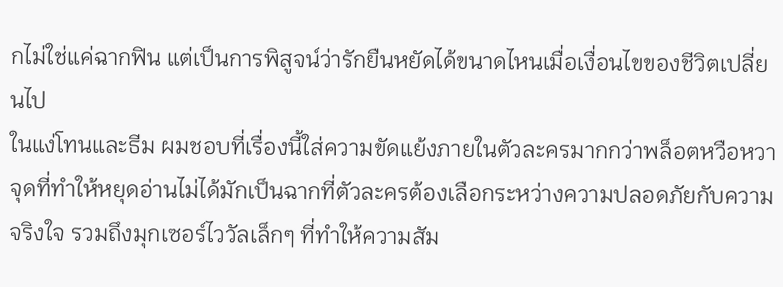กไม่ใช่แค่ฉากฟิน แต่เป็นการพิสูจน์ว่ารักยืนหยัดได้ขนาดไหนเมื่อเงื่อนไขของชีวิตเปลี่ยนไป
ในแง่โทนและธีม ผมชอบที่เรื่องนี้ใส่ความขัดแย้งภายในตัวละครมากกว่าพล็อตหวือหวา จุดที่ทำให้หยุดอ่านไม่ได้มักเป็นฉากที่ตัวละครต้องเลือกระหว่างความปลอดภัยกับความจริงใจ รวมถึงมุกเซอร์ไววัลเล็กๆ ที่ทำให้ความสัม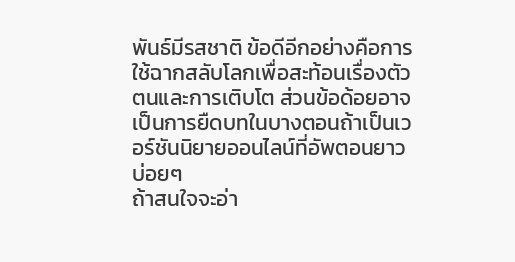พันธ์มีรสชาติ ข้อดีอีกอย่างคือการใช้ฉากสลับโลกเพื่อสะท้อนเรื่องตัวตนและการเติบโต ส่วนข้อด้อยอาจเป็นการยืดบทในบางตอนถ้าเป็นเวอร์ชันนิยายออนไลน์ที่อัพตอนยาวบ่อยๆ
ถ้าสนใจจะอ่า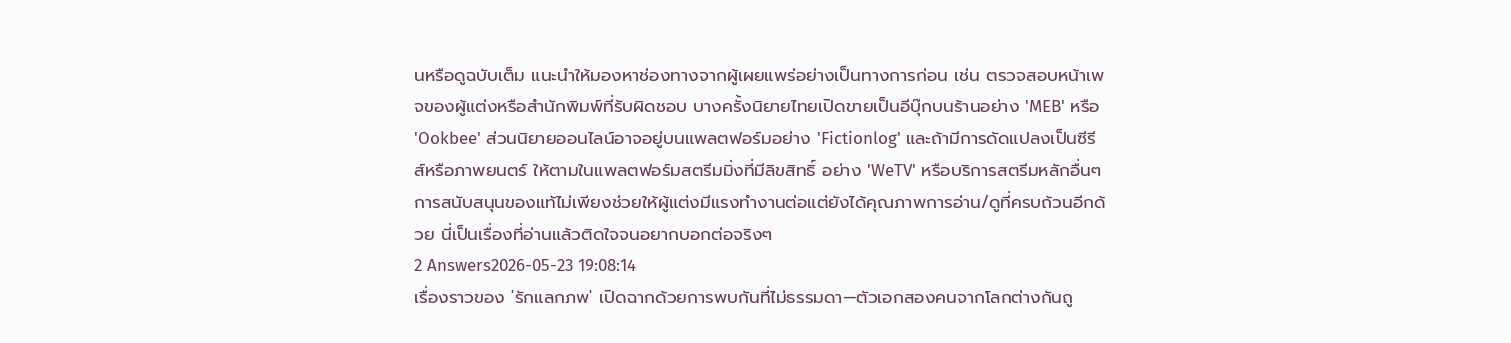นหรือดูฉบับเต็ม แนะนำให้มองหาช่องทางจากผู้เผยแพร่อย่างเป็นทางการก่อน เช่น ตรวจสอบหน้าเพจของผู้แต่งหรือสำนักพิมพ์ที่รับผิดชอบ บางครั้งนิยายไทยเปิดขายเป็นอีบุ๊กบนร้านอย่าง 'MEB' หรือ 'Ookbee' ส่วนนิยายออนไลน์อาจอยู่บนแพลตฟอร์มอย่าง 'Fictionlog' และถ้ามีการดัดแปลงเป็นซีรีส์หรือภาพยนตร์ ให้ตามในแพลตฟอร์มสตรีมมิ่งที่มีลิขสิทธิ์ อย่าง 'WeTV' หรือบริการสตรีมหลักอื่นๆ การสนับสนุนของแท้ไม่เพียงช่วยให้ผู้แต่งมีแรงทำงานต่อแต่ยังได้คุณภาพการอ่าน/ดูที่ครบถ้วนอีกด้วย นี่เป็นเรื่องที่อ่านแล้วติดใจจนอยากบอกต่อจริงๆ
2 Answers2026-05-23 19:08:14
เรื่องราวของ 'รักแลกภพ' เปิดฉากด้วยการพบกันที่ไม่ธรรมดา—ตัวเอกสองคนจากโลกต่างกันถู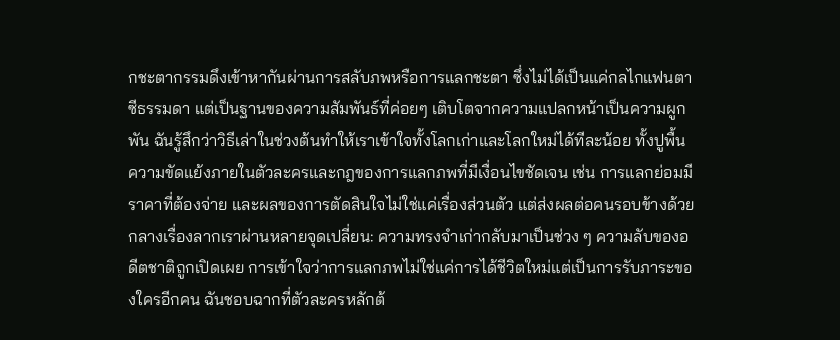กชะตากรรมดึงเข้าหากันผ่านการสลับภพหรือการแลกชะตา ซึ่งไม่ได้เป็นแค่กลไกแฟนตาซีธรรมดา แต่เป็นฐานของความสัมพันธ์ที่ค่อยๆ เติบโตจากความแปลกหน้าเป็นความผูกพัน ฉันรู้สึกว่าวิธีเล่าในช่วงต้นทำให้เราเข้าใจทั้งโลกเก่าและโลกใหม่ได้ทีละน้อย ทั้งปูพื้นความขัดแย้งภายในตัวละครและกฎของการแลกภพที่มีเงื่อนไขชัดเจน เช่น การแลกย่อมมีราคาที่ต้องจ่าย และผลของการตัดสินใจไม่ใช่แค่เรื่องส่วนตัว แต่ส่งผลต่อคนรอบข้างด้วย
กลางเรื่องลากเราผ่านหลายจุดเปลี่ยน: ความทรงจำเก่ากลับมาเป็นช่วง ๆ ความลับของอดีตชาติถูกเปิดเผย การเข้าใจว่าการแลกภพไม่ใช่แค่การได้ชีวิตใหม่แต่เป็นการรับภาระของใครอีกคน ฉันชอบฉากที่ตัวละครหลักต้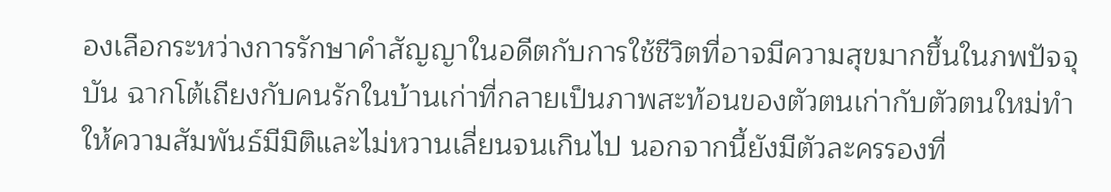องเลือกระหว่างการรักษาคำสัญญาในอดีตกับการใช้ชีวิตที่อาจมีความสุขมากขึ้นในภพปัจจุบัน ฉากโต้เถียงกับคนรักในบ้านเก่าที่กลายเป็นภาพสะท้อนของตัวตนเก่ากับตัวตนใหม่ทำให้ความสัมพันธ์มีมิติและไม่หวานเลี่ยนจนเกินไป นอกจากนี้ยังมีตัวละครรองที่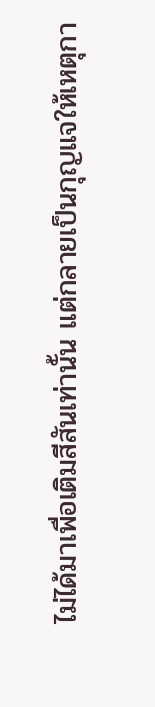ไม่ได้มาเพื่อเติมสีสันเท่านั้น แต่กลายเป็นกุญแจให้เหตุกา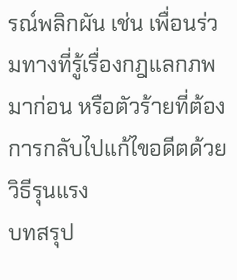รณ์พลิกผัน เช่น เพื่อนร่วมทางที่รู้เรื่องกฎแลกภพมาก่อน หรือตัวร้ายที่ต้องการกลับไปแก้ไขอดีตด้วยวิธีรุนแรง
บทสรุป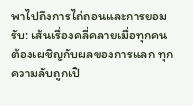พาไปถึงการไถ่ถอนและการยอมรับ: เส้นเรื่องคลี่คลายเมื่อทุกคนต้องเผชิญกับผลของการแลก ทุกความลับถูกเปิ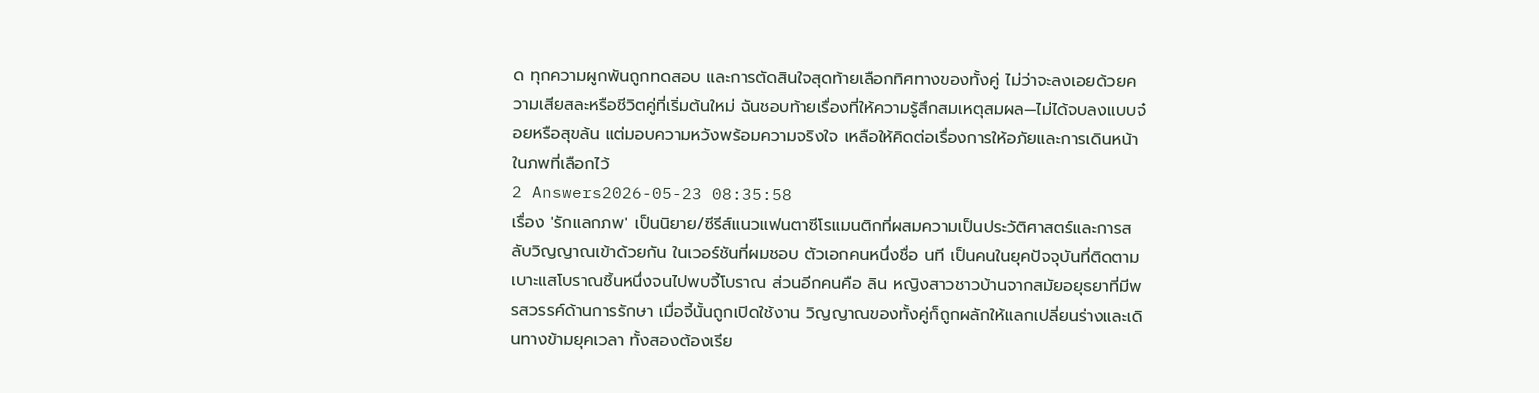ด ทุกความผูกพันถูกทดสอบ และการตัดสินใจสุดท้ายเลือกทิศทางของทั้งคู่ ไม่ว่าจะลงเอยด้วยความเสียสละหรือชีวิตคู่ที่เริ่มต้นใหม่ ฉันชอบท้ายเรื่องที่ให้ความรู้สึกสมเหตุสมผล—ไม่ได้จบลงแบบจ๋อยหรือสุขล้น แต่มอบความหวังพร้อมความจริงใจ เหลือให้คิดต่อเรื่องการให้อภัยและการเดินหน้าในภพที่เลือกไว้
2 Answers2026-05-23 08:35:58
เรื่อง 'รักแลกภพ' เป็นนิยาย/ซีรีส์แนวแฟนตาซีโรแมนติกที่ผสมความเป็นประวัติศาสตร์และการสลับวิญญาณเข้าด้วยกัน ในเวอร์ชันที่ผมชอบ ตัวเอกคนหนึ่งชื่อ นที เป็นคนในยุคปัจจุบันที่ติดตามเบาะแสโบราณชิ้นหนึ่งจนไปพบจี้โบราณ ส่วนอีกคนคือ ลิน หญิงสาวชาวบ้านจากสมัยอยุธยาที่มีพรสวรรค์ด้านการรักษา เมื่อจี้นั้นถูกเปิดใช้งาน วิญญาณของทั้งคู่ก็ถูกผลักให้แลกเปลี่ยนร่างและเดินทางข้ามยุคเวลา ทั้งสองต้องเรีย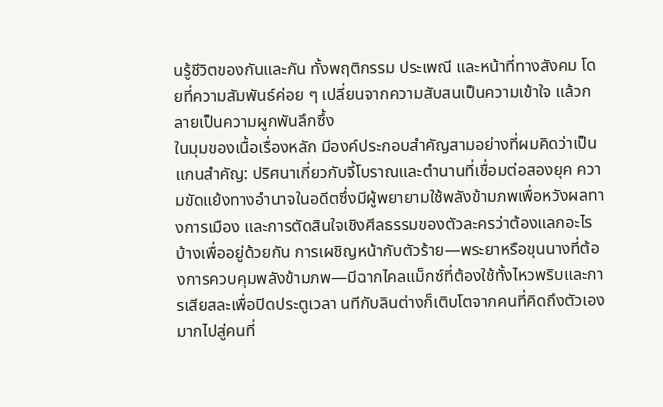นรู้ชีวิตของกันและกัน ทั้งพฤติกรรม ประเพณี และหน้าที่ทางสังคม โดยที่ความสัมพันธ์ค่อย ๆ เปลี่ยนจากความสับสนเป็นความเข้าใจ แล้วกลายเป็นความผูกพันลึกซึ้ง
ในมุมของเนื้อเรื่องหลัก มีองค์ประกอบสำคัญสามอย่างที่ผมคิดว่าเป็นแกนสำคัญ: ปริศนาเกี่ยวกับจี้โบราณและตำนานที่เชื่อมต่อสองยุค ความขัดแย้งทางอำนาจในอดีตซึ่งมีผู้พยายามใช้พลังข้ามภพเพื่อหวังผลทางการเมือง และการตัดสินใจเชิงศีลธรรมของตัวละครว่าต้องแลกอะไรบ้างเพื่ออยู่ด้วยกัน การเผชิญหน้ากับตัวร้าย—พระยาหรือขุนนางที่ต้องการควบคุมพลังข้ามภพ—มีฉากไคลแม็กซ์ที่ต้องใช้ทั้งไหวพริบและการเสียสละเพื่อปิดประตูเวลา นทีกับลินต่างก็เติบโตจากคนที่คิดถึงตัวเองมากไปสู่คนที่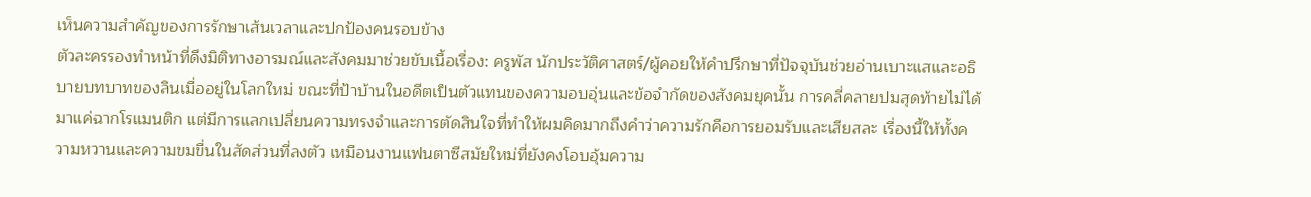เห็นความสำคัญของการรักษาเส้นเวลาและปกป้องคนรอบข้าง
ตัวละครรองทำหน้าที่ดึงมิติทางอารมณ์และสังคมมาช่วยขับเนื้อเรื่อง: ครูพัส นักประวัติศาสตร์/ผู้คอยให้คำปรึกษาที่ปัจจุบันช่วยอ่านเบาะแสและอธิบายบทบาทของลินเมื่ออยู่ในโลกใหม่ ขณะที่ป้าบ้านในอดีตเป็นตัวแทนของความอบอุ่นและข้อจำกัดของสังคมยุคนั้น การคลี่คลายปมสุดท้ายไม่ได้มาแค่ฉากโรแมนติก แต่มีการแลกเปลี่ยนความทรงจำและการตัดสินใจที่ทำให้ผมคิดมากถึงคำว่าความรักคือการยอมรับและเสียสละ เรื่องนี้ให้ทั้งความหวานและความขมขื่นในสัดส่วนที่ลงตัว เหมือนงานแฟนตาซีสมัยใหม่ที่ยังคงโอบอุ้มความ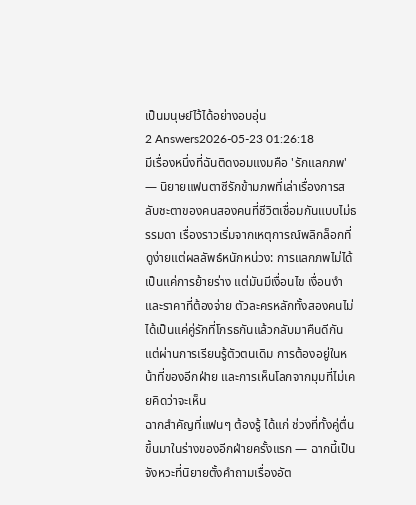เป็นมนุษย์ไว้ได้อย่างอบอุ่น
2 Answers2026-05-23 01:26:18
มีเรื่องหนึ่งที่ฉันติดงอมแงมคือ 'รักแลกภพ' — นิยายแฟนตาซีรักข้ามภพที่เล่าเรื่องการสลับชะตาของคนสองคนที่ชีวิตเชื่อมกันแบบไม่ธรรมดา เรื่องราวเริ่มจากเหตุการณ์พลิกล็อกที่ดูง่ายแต่ผลลัพธ์หนักหน่วง: การแลกภพไม่ได้เป็นแค่การย้ายร่าง แต่มันมีเงื่อนไข เงื่อนงำ และราคาที่ต้องจ่าย ตัวละครหลักทั้งสองคนไม่ได้เป็นแค่คู่รักที่โกรธกันแล้วกลับมาคืนดีกัน แต่ผ่านการเรียนรู้ตัวตนเดิม การต้องอยู่ในหน้าที่ของอีกฝ่าย และการเห็นโลกจากมุมที่ไม่เคยคิดว่าจะเห็น
ฉากสำคัญที่แฟนๆ ต้องรู้ ได้แก่ ช่วงที่ทั้งคู่ตื่นขึ้นมาในร่างของอีกฝ่ายครั้งแรก — ฉากนี้เป็นจังหวะที่นิยายตั้งคำถามเรื่องอัต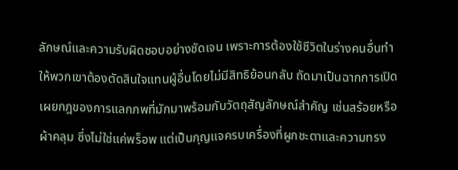ลักษณ์และความรับผิดชอบอย่างชัดเจน เพราะการต้องใช้ชีวิตในร่างคนอื่นทำให้พวกเขาต้องตัดสินใจแทนผู้อื่นโดยไม่มีสิทธิย้อนกลับ ถัดมาเป็นฉากการเปิดเผยกฎของการแลกภพที่มักมาพร้อมกับวัตถุสัญลักษณ์สำคัญ เช่นสร้อยหรือผ้าคลุม ซึ่งไม่ใช่แค่พร็อพ แต่เป็นกุญแจครบเครื่องที่ผูกชะตาและความทรง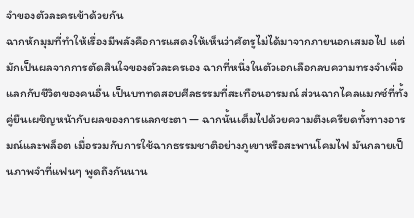จำของตัวละครเข้าด้วยกัน
ฉากหักมุมที่ทำให้เรื่องมีพลังคือการแสดงให้เห็นว่าศัตรูไม่ได้มาจากภายนอกเสมอไป แต่มักเป็นผลจากการตัดสินใจของตัวละครเอง ฉากที่หนึ่งในตัวเอกเลือกลบความทรงจำเพื่อแลกกับชีวิตของคนอื่น เป็นบททดสอบศีลธรรมที่สะเทือนอารมณ์ ส่วนฉากไคลแมกซ์ที่ทั้งคู่ยืนเผชิญหน้ากับผลของการแลกชะตา — ฉากนั้นเต็มไปด้วยความตึงเครียดทั้งทางอารมณ์และพล็อต เมื่อรวมกับการใช้ฉากธรรมชาติอย่างภูเขาหรือสะพานโคมไฟ มันกลายเป็นภาพจำที่แฟนๆ พูดถึงกันนาน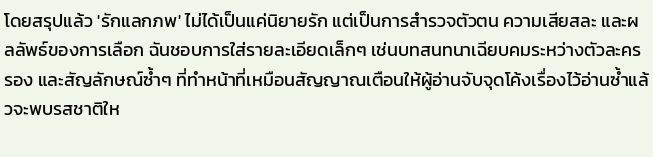โดยสรุปแล้ว 'รักแลกภพ' ไม่ได้เป็นแค่นิยายรัก แต่เป็นการสำรวจตัวตน ความเสียสละ และผลลัพธ์ของการเลือก ฉันชอบการใส่รายละเอียดเล็กๆ เช่นบทสนทนาเฉียบคมระหว่างตัวละครรอง และสัญลักษณ์ซ้ำๆ ที่ทำหน้าที่เหมือนสัญญาณเตือนให้ผู้อ่านจับจุดโค้งเรื่องไว้อ่านซ้ำแล้วจะพบรสชาติให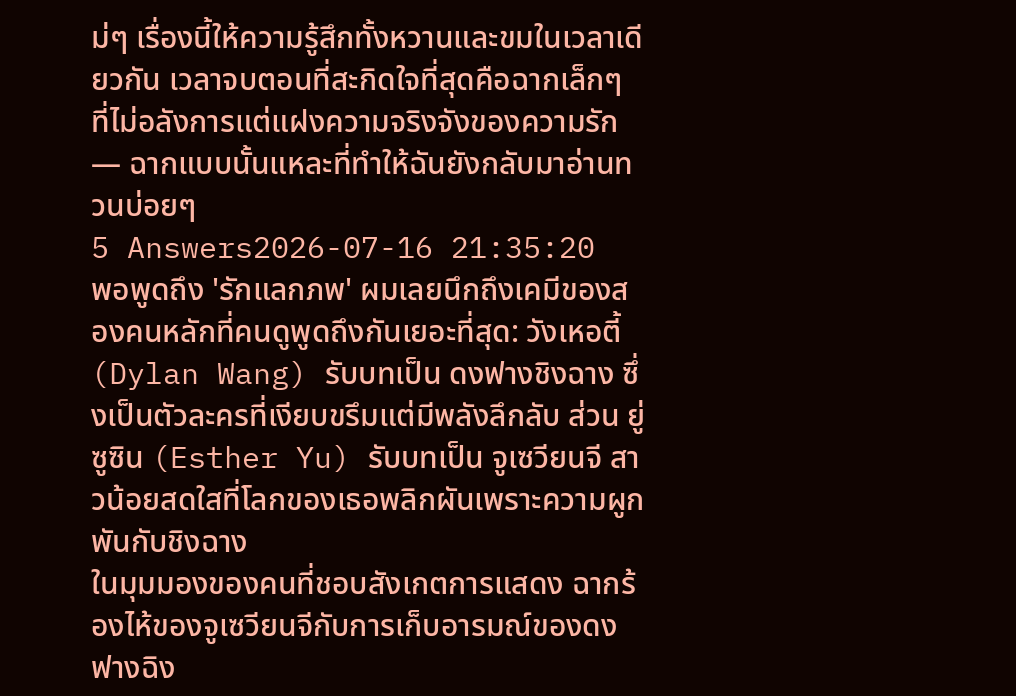ม่ๆ เรื่องนี้ให้ความรู้สึกทั้งหวานและขมในเวลาเดียวกัน เวลาจบตอนที่สะกิดใจที่สุดคือฉากเล็กๆ ที่ไม่อลังการแต่แฝงความจริงจังของความรัก — ฉากแบบนั้นแหละที่ทำให้ฉันยังกลับมาอ่านทวนบ่อยๆ
5 Answers2026-07-16 21:35:20
พอพูดถึง 'รักแลกภพ' ผมเลยนึกถึงเคมีของสองคนหลักที่คนดูพูดถึงกันเยอะที่สุด: วังเหอตี้ (Dylan Wang) รับบทเป็น ดงฟางชิงฉาง ซึ่งเป็นตัวละครที่เงียบขรึมแต่มีพลังลึกลับ ส่วน ยู่ซูซิน (Esther Yu) รับบทเป็น จูเซวียนจี สาวน้อยสดใสที่โลกของเธอพลิกผันเพราะความผูกพันกับชิงฉาง
ในมุมมองของคนที่ชอบสังเกตการแสดง ฉากร้องไห้ของจูเซวียนจีกับการเก็บอารมณ์ของดงฟางฉิง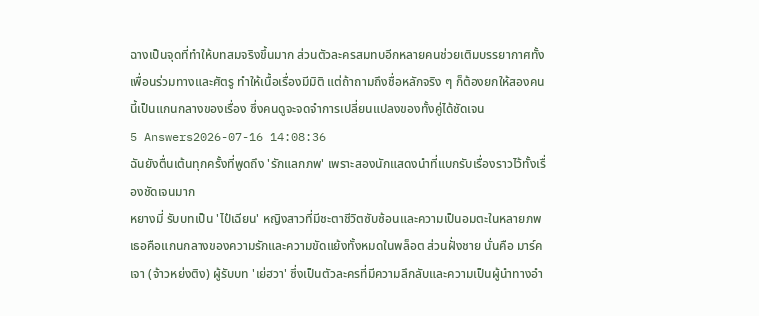ฉางเป็นจุดที่ทำให้บทสมจริงขึ้นมาก ส่วนตัวละครสมทบอีกหลายคนช่วยเติมบรรยากาศทั้งเพื่อนร่วมทางและศัตรู ทำให้เนื้อเรื่องมีมิติ แต่ถ้าถามถึงชื่อหลักจริง ๆ ก็ต้องยกให้สองคนนี้เป็นแกนกลางของเรื่อง ซึ่งคนดูจะจดจำการเปลี่ยนแปลงของทั้งคู่ได้ชัดเจน
5 Answers2026-07-16 14:08:36
ฉันยังตื่นเต้นทุกครั้งที่พูดถึง 'รักแลกภพ' เพราะสองนักแสดงนำที่แบกรับเรื่องราวไว้ทั้งเรื่องชัดเจนมาก
หยางมี่ รับบทเป็น 'ไป๋เฉียน' หญิงสาวที่มีชะตาชีวิตซับซ้อนและความเป็นอมตะในหลายภพ เธอคือแกนกลางของความรักและความขัดแย้งทั้งหมดในพล็อต ส่วนฝั่งชาย นั่นคือ มาร์ค เจา (จ้าวหย่งติง) ผู้รับบท 'เย่ฮวา' ซึ่งเป็นตัวละครที่มีความลึกลับและความเป็นผู้นำทางอำ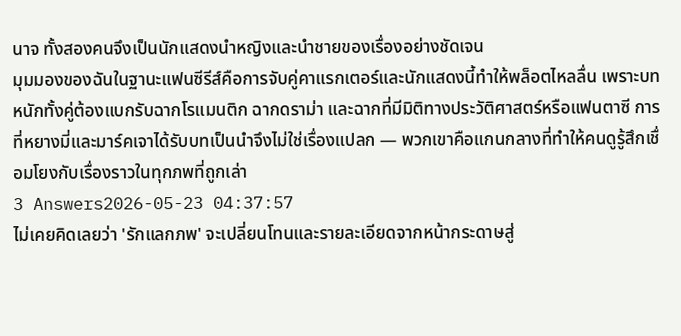นาจ ทั้งสองคนจึงเป็นนักแสดงนำหญิงและนำชายของเรื่องอย่างชัดเจน
มุมมองของฉันในฐานะแฟนซีรีส์คือการจับคู่คาแรกเตอร์และนักแสดงนี้ทำให้พล็อตไหลลื่น เพราะบทหนักทั้งคู่ต้องแบกรับฉากโรแมนติก ฉากดราม่า และฉากที่มีมิติทางประวัติศาสตร์หรือแฟนตาซี การที่หยางมี่และมาร์คเจาได้รับบทเป็นนำจึงไม่ใช่เรื่องแปลก — พวกเขาคือแกนกลางที่ทำให้คนดูรู้สึกเชื่อมโยงกับเรื่องราวในทุกภพที่ถูกเล่า
3 Answers2026-05-23 04:37:57
ไม่เคยคิดเลยว่า 'รักแลกภพ' จะเปลี่ยนโทนและรายละเอียดจากหน้ากระดาษสู่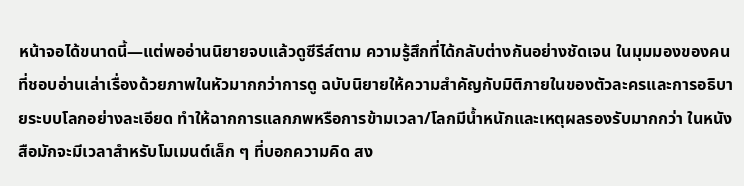หน้าจอได้ขนาดนี้—แต่พออ่านนิยายจบแล้วดูซีรีส์ตาม ความรู้สึกที่ได้กลับต่างกันอย่างชัดเจน ในมุมมองของคนที่ชอบอ่านเล่าเรื่องด้วยภาพในหัวมากกว่าการดู ฉบับนิยายให้ความสำคัญกับมิติภายในของตัวละครและการอธิบายระบบโลกอย่างละเอียด ทำให้ฉากการแลกภพหรือการข้ามเวลา/โลกมีน้ำหนักและเหตุผลรองรับมากกว่า ในหนังสือมักจะมีเวลาสำหรับโมเมนต์เล็ก ๆ ที่บอกความคิด สง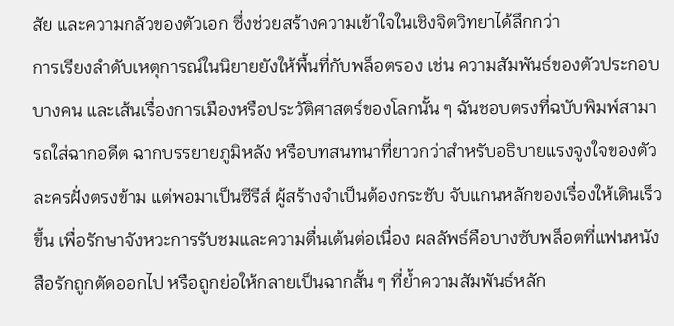สัย และความกลัวของตัวเอก ซึ่งช่วยสร้างความเข้าใจในเชิงจิตวิทยาได้ลึกกว่า
การเรียงลำดับเหตุการณ์ในนิยายยังให้พื้นที่กับพล็อตรอง เช่น ความสัมพันธ์ของตัวประกอบบางคน และเส้นเรื่องการเมืองหรือประวัติศาสตร์ของโลกนั้น ๆ ฉันชอบตรงที่ฉบับพิมพ์สามารถใส่ฉากอดีต ฉากบรรยายภูมิหลัง หรือบทสนทนาที่ยาวกว่าสำหรับอธิบายแรงจูงใจของตัวละครฝั่งตรงข้าม แต่พอมาเป็นซีรีส์ ผู้สร้างจำเป็นต้องกระชับ จับแกนหลักของเรื่องให้เดินเร็วขึ้น เพื่อรักษาจังหวะการรับชมและความตื่นเต้นต่อเนื่อง ผลลัพธ์คือบางซับพล็อตที่แฟนหนังสือรักถูกตัดออกไป หรือถูกย่อให้กลายเป็นฉากสั้น ๆ ที่ย้ำความสัมพันธ์หลัก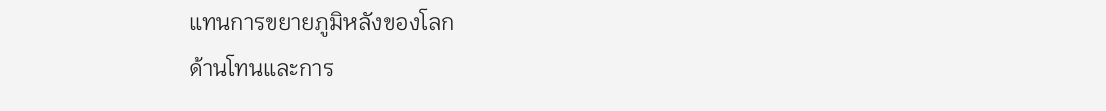แทนการขยายภูมิหลังของโลก
ด้านโทนและการ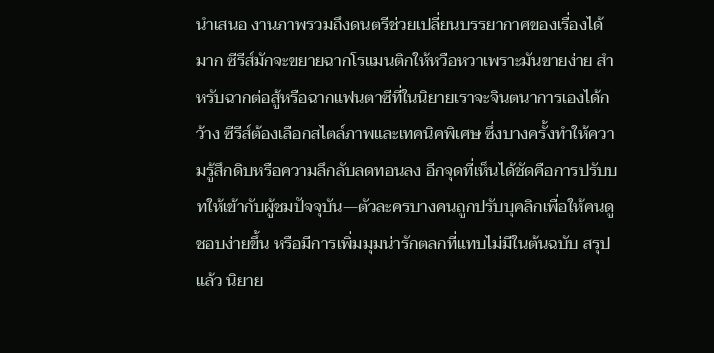นำเสนอ งานภาพรวมถึงดนตรีช่วยเปลี่ยนบรรยากาศของเรื่องได้มาก ซีรีส์มักจะขยายฉากโรแมนติกให้หวือหวาเพราะมันขายง่าย สำหรับฉากต่อสู้หรือฉากแฟนตาซีที่ในนิยายเราจะจินตนาการเองได้กว้าง ซีรีส์ต้องเลือกสไตล์ภาพและเทคนิคพิเศษ ซึ่งบางครั้งทำให้ความรู้สึกดิบหรือความลึกลับลดทอนลง อีกจุดที่เห็นได้ชัดคือการปรับบทให้เข้ากับผู้ชมปัจจุบัน—ตัวละครบางคนถูกปรับบุคลิกเพื่อให้คนดูชอบง่ายขึ้น หรือมีการเพิ่มมุมน่ารักตลกที่แทบไม่มีในต้นฉบับ สรุปแล้ว นิยาย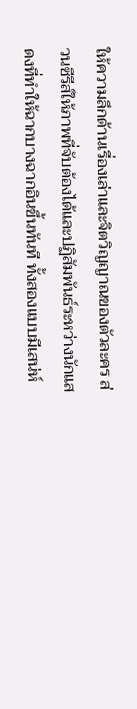ให้ความลึกด้านเรื่องเล่าและจิตวิญญาณของตัวละคร ส่วนซีรีส์ให้ภาพที่จับต้องได้และปฏิสัมพันธ์ระหว่างนักแสดงที่ทำให้ฉากบางฉากอินขึ้นทันที ทั้งสองแบบมีเสน่ห์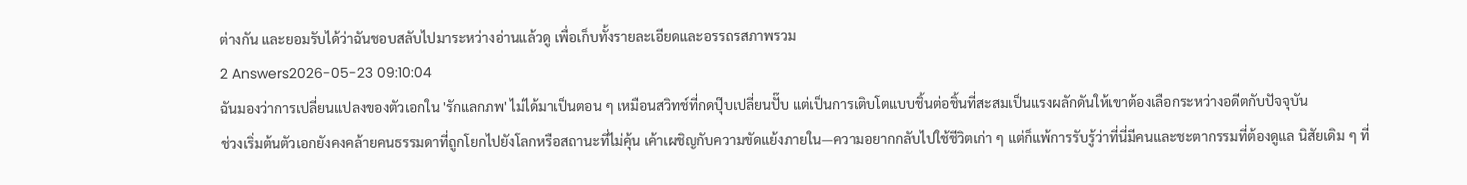ต่างกัน และยอมรับได้ว่าฉันชอบสลับไปมาระหว่างอ่านแล้วดู เพื่อเก็บทั้งรายละเอียดและอรรถรสภาพรวม
2 Answers2026-05-23 09:10:04
ฉันมองว่าการเปลี่ยนแปลงของตัวเอกใน 'รักแลกภพ' ไม่ได้มาเป็นตอน ๆ เหมือนสวิทช์ที่กดปุ๊บเปลี่ยนปั๊บ แต่เป็นการเติบโตแบบชิ้นต่อชิ้นที่สะสมเป็นแรงผลักดันให้เขาต้องเลือกระหว่างอดีตกับปัจจุบัน
ช่วงเริ่มต้นตัวเอกยังคงคล้ายคนธรรมดาที่ถูกโยกไปยังโลกหรือสถานะที่ไม่คุ้น เค้าเผชิญกับความขัดแย้งภายใน—ความอยากกลับไปใช้ชีวิตเก่า ๆ แต่ก็แพ้การรับรู้ว่าที่นี่มีคนและชะตากรรมที่ต้องดูแล นิสัยเดิม ๆ ที่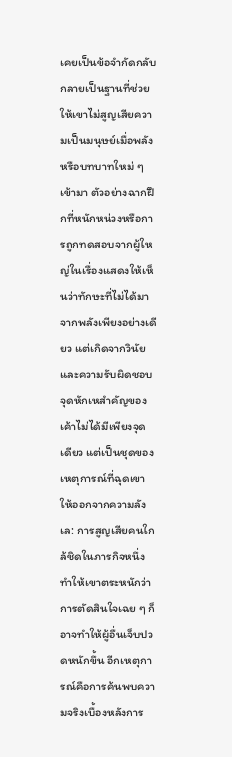เคยเป็นข้อจำกัดกลับกลายเป็นฐานที่ช่วยให้เขาไม่สูญเสียความเป็นมนุษย์เมื่อพลังหรือบทบาทใหม่ ๆ เข้ามา ตัวอย่างฉากฝึกที่หนักหน่วงหรือการถูกทดสอบจากผู้ใหญ่ในเรื่องแสดงให้เห็นว่าทักษะที่ไม่ได้มาจากพลังเพียงอย่างเดียว แต่เกิดจากวินัยและความรับผิดชอบ
จุดหักเหสำคัญของเค้าไม่ได้มีเพียงจุดเดียว แต่เป็นชุดของเหตุการณ์ที่ฉุดเขาให้ออกจากความลังเล: การสูญเสียคนใกล้ชิดในภารกิจหนึ่ง ทำให้เขาตระหนักว่าการตัดสินใจเฉย ๆ ก็อาจทำให้ผู้อื่นเจ็บปวดหนักขึ้น อีกเหตุการณ์คือการค้นพบความจริงเบื้องหลังการ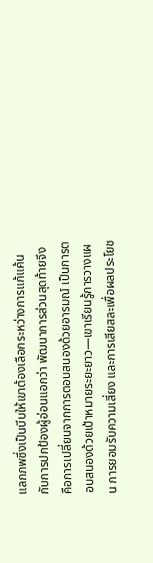แลกภพซึ่งเป็นบีบให้เขาต้องเลือกระหว่างการแก้แค้นกับการปกป้องผู้อ่อนแอกว่า พัฒนาการส่วนสุดท้ายจึงคือการเปลี่ยนจากการตอบสนองด้วยอารมณ์ เป็นการตอบสนองด้วยเป้าหมายระยะยาว—เขาเรียนรู้การวางแผน การยอมรับความเสี่ยง และการเสียสละเพื่อผลประโยช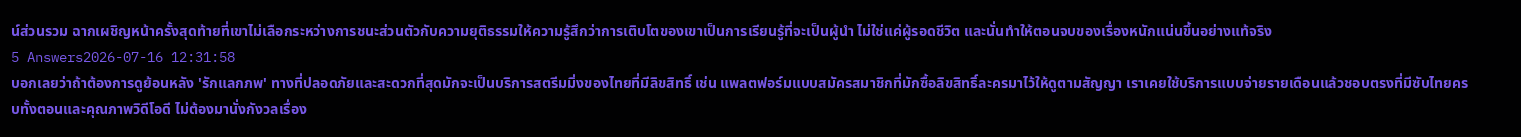น์ส่วนรวม ฉากเผชิญหน้าครั้งสุดท้ายที่เขาไม่เลือกระหว่างการชนะส่วนตัวกับความยุติธรรมให้ความรู้สึกว่าการเติบโตของเขาเป็นการเรียนรู้ที่จะเป็นผู้นำ ไม่ใช่แค่ผู้รอดชีวิต และนั่นทำให้ตอนจบของเรื่องหนักแน่นขึ้นอย่างแท้จริง
5 Answers2026-07-16 12:31:58
บอกเลยว่าถ้าต้องการดูย้อนหลัง 'รักแลกภพ' ทางที่ปลอดภัยและสะดวกที่สุดมักจะเป็นบริการสตรีมมิ่งของไทยที่มีลิขสิทธิ์ เช่น แพลตฟอร์มแบบสมัครสมาชิกที่มักซื้อลิขสิทธิ์ละครมาไว้ให้ดูตามสัญญา เราเคยใช้บริการแบบจ่ายรายเดือนแล้วชอบตรงที่มีซับไทยครบทั้งตอนและคุณภาพวิดีโอดี ไม่ต้องมานั่งกังวลเรื่อง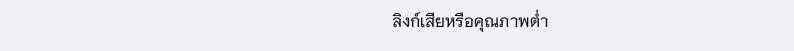ลิงก์เสียหรือคุณภาพต่ำ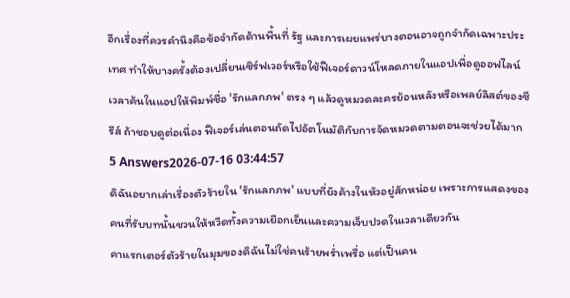อีกเรื่องที่ควรคำนึงคือข้อจำกัดด้านพื้นที่ รัฐ และการเผยแพร่บางตอนอาจถูกจำกัดเฉพาะประเทศ ทำให้บางครั้งต้องเปลี่ยนเซิร์ฟเวอร์หรือใช้ฟีเจอร์ดาวน์โหลดภายในแอปเพื่อดูออฟไลน์ เวลาค้นในแอปให้พิมพ์ชื่อ 'รักแลกภพ' ตรง ๆ แล้วดูหมวดละครย้อนหลังหรือเพลย์ลิสต์ของซีรีส์ ถ้าชอบดูต่อเนื่อง ฟีเจอร์เล่นตอนถัดไปอัตโนมัติกับการจัดหมวดตามตอนจะช่วยได้มาก
5 Answers2026-07-16 03:44:57
ดิฉันอยากเล่าเรื่องตัวร้ายใน 'รักแลกภพ' แบบที่ยังค้างในหัวอยู่สักหน่อย เพราะการแสดงของคนที่รับบทนั้นชวนให้หวีดทั้งความเยือกเย็นและความเจ็บปวดในเวลาเดียวกัน
คาแรกเตอร์ตัวร้ายในมุมของดิฉันไม่ใช่คนร้ายพร่ำเพรื่อ แต่เป็นคน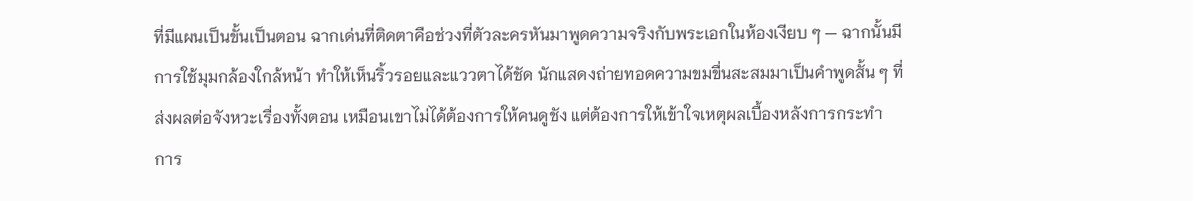ที่มีแผนเป็นขั้นเป็นตอน ฉากเด่นที่ติดตาคือช่วงที่ตัวละครหันมาพูดความจริงกับพระเอกในห้องเงียบ ๆ — ฉากนั้นมีการใช้มุมกล้องใกล้หน้า ทำให้เห็นริ้วรอยและแววตาได้ชัด นักแสดงถ่ายทอดความขมขื่นสะสมมาเป็นคำพูดสั้น ๆ ที่ส่งผลต่อจังหวะเรื่องทั้งตอน เหมือนเขาไม่ได้ต้องการให้คนดูชัง แต่ต้องการให้เข้าใจเหตุผลเบื้องหลังการกระทำ
การ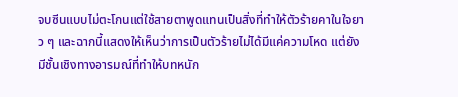จบซีนแบบไม่ตะโกนแต่ใช้สายตาพูดแทนเป็นสิ่งที่ทำให้ตัวร้ายคาในใจยาว ๆ และฉากนี้แสดงให้เห็นว่าการเป็นตัวร้ายไม่ได้มีแค่ความโหด แต่ยังมีชั้นเชิงทางอารมณ์ที่ทำให้บทหนัก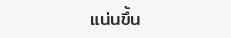แน่นขึ้น